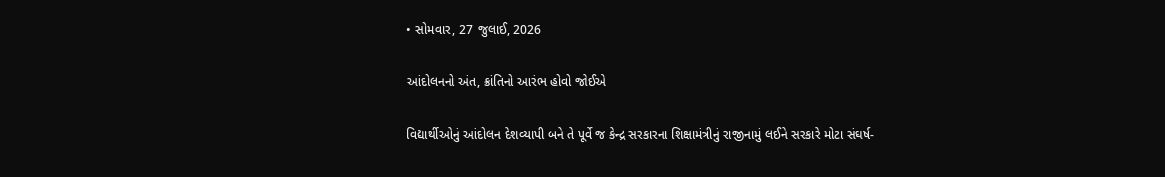• સોમવાર, 27 જુલાઈ, 2026

આંદોલનનો અંત, ક્રાંતિનો આરંભ હોવો જોઈએ

વિદ્યાર્થીઓનું આંદોલન દેશવ્યાપી બને તે પૂર્વે જ કેન્દ્ર સરકારના શિક્ષામંત્રીનું રાજીનામું લઈને સરકારે મોટા સંઘર્ષ-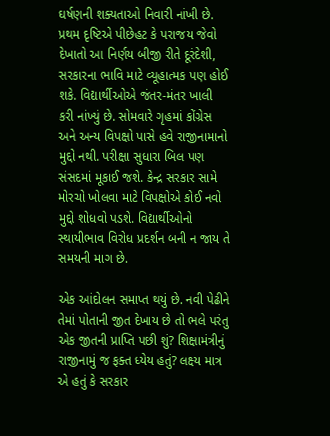ઘર્ષણની શક્યતાઓ નિવારી નાંખી છે. પ્રથમ દૃષ્ટિએ પીછેહટ કે પરાજય જેવો દેખાતો આ નિર્ણય બીજી રીતે દૂરંદેશી, સરકારના ભાવિ માટે વ્યૂહાત્મક પણ હોઈ શકે. વિદ્યાર્થીઓએ જંતર-મંતર ખાલી કરી નાંખ્યું છે. સોમવારે ગૃહમાં કોંગ્રેસ અને અન્ય વિપક્ષો પાસે હવે રાજીનામાનો મુદ્દો નથી. પરીક્ષા સુધારા બિલ પણ સંસદમાં મૂકાઈ જશે. કેન્દ્ર સરકાર સામે મોરચો ખોલવા માટે વિપક્ષોએ કોઈ નવો મુદ્દો શોધવો પડશે. વિદ્યાર્થીઓનો સ્થાયીભાવ વિરોધ પ્રદર્શન બની ન જાય તે સમયની માગ છે.

એક આંદોલન સમાપ્ત થયું છે. નવી પેઢીને તેમાં પોતાની જીત દેખાય છે તો ભલે પરંતુ એક જીતની પ્રાપ્તિ પછી શું? શિક્ષામંત્રીનું રાજીનામું જ ફક્ત ધ્યેય હતું? લક્ષ્ય માત્ર એ હતું કે સરકાર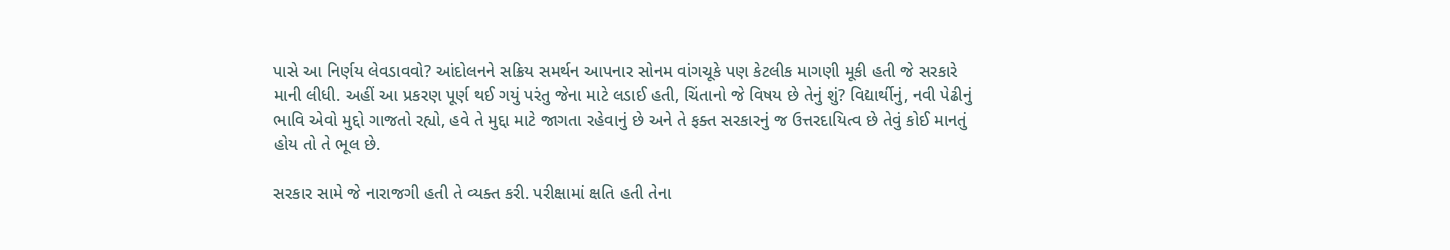પાસે આ નિર્ણય લેવડાવવો? આંદોલનને સક્રિય સમર્થન આપનાર સોનમ વાંગચૂકે પણ કેટલીક માગણી મૂકી હતી જે સરકારે માની લીધી. અહીં આ પ્રકરણ પૂર્ણ થઈ ગયું પરંતુ જેના માટે લડાઈ હતી, ચિંતાનો જે વિષય છે તેનું શું? વિદ્યાર્થીનું, નવી પેઢીનું ભાવિ એવો મુદ્દો ગાજતો રહ્યો, હવે તે મુદ્દા માટે જાગતા રહેવાનું છે અને તે ફક્ત સરકારનું જ ઉત્તરદાયિત્વ છે તેવું કોઈ માનતું હોય તો તે ભૂલ છે.

સરકાર સામે જે નારાજગી હતી તે વ્યક્ત કરી. પરીક્ષામાં ક્ષતિ હતી તેના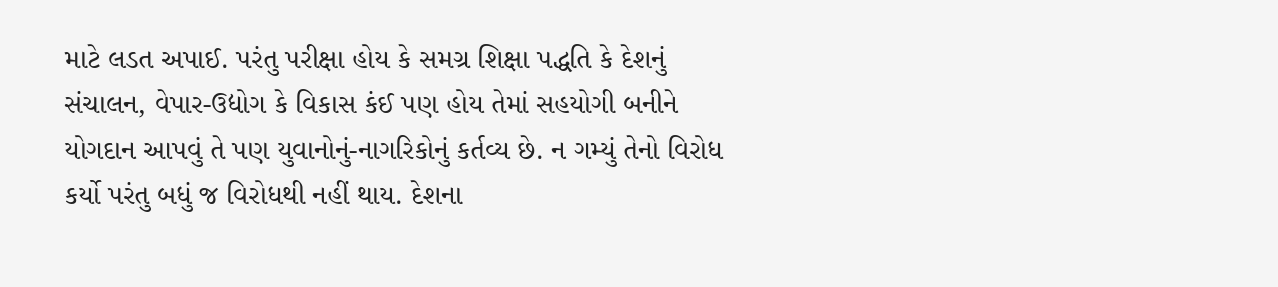માટે લડત અપાઈ. પરંતુ પરીક્ષા હોય કે સમગ્ર શિક્ષા પદ્ધતિ કે દેશનું સંચાલન, વેપાર-ઉદ્યોગ કે વિકાસ કંઈ પણ હોય તેમાં સહયોગી બનીને યોગદાન આપવું તે પણ યુવાનોનું-નાગરિકોનું કર્તવ્ય છે. ન ગમ્યું તેનો વિરોધ કર્યો પરંતુ બધું જ વિરોધથી નહીં થાય. દેશના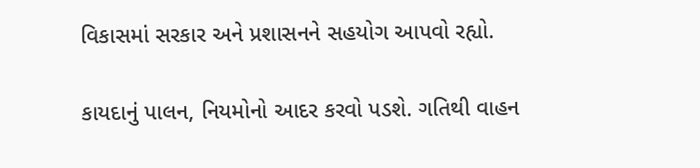વિકાસમાં સરકાર અને પ્રશાસનને સહયોગ આપવો રહ્યો.

કાયદાનું પાલન, નિયમોનો આદર કરવો પડશે. ગતિથી વાહન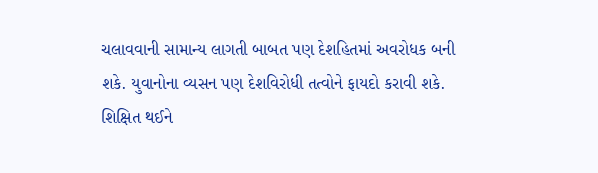ચલાવવાની સામાન્ય લાગતી બાબત પણ દેશહિતમાં અવરોધક બની શકે. યુવાનોના વ્યસન પણ દેશવિરોધી તત્વોને ફાયદો કરાવી શકે. શિક્ષિત થઈને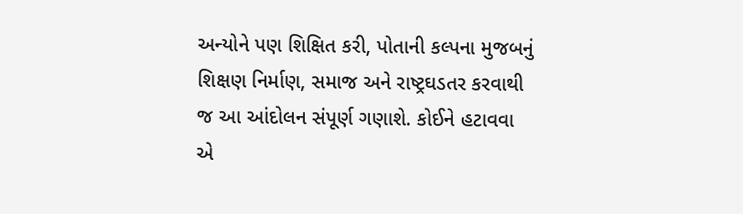અન્યોને પણ શિક્ષિત કરી, પોતાની કલ્પના મુજબનું શિક્ષણ નિર્માણ, સમાજ અને રાષ્ટ્રઘડતર કરવાથી જ આ આંદોલન સંપૂર્ણ ગણાશે. કોઈને હટાવવા એ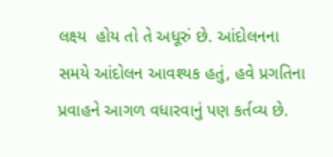લક્ષ્ય  હોય તો તે અધૂરું છે. આંદોલનના સમયે આંદોલન આવશ્યક હતું, હવે પ્રગતિના પ્રવાહને આગળ વધારવાનું પણ કર્તવ્ય છે.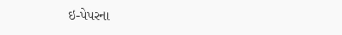ઇ-પેપરના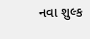નવા શુલ્ક